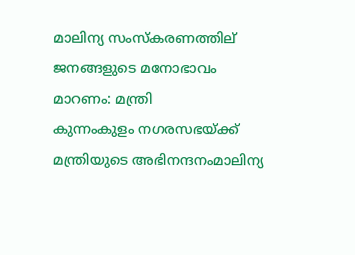മാലിന്യ സംസ്കരണത്തില് ജനങ്ങളുടെ മനോഭാവം മാറണം: മന്ത്രി
കുന്നംകുളം നഗരസഭയ്ക്ക് മന്ത്രിയുടെ അഭിനന്ദനംമാലിന്യ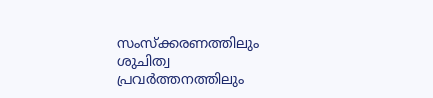സംസ്ക്കരണത്തിലും ശുചിത്വ പ്രവര്‍ത്തനത്തിലും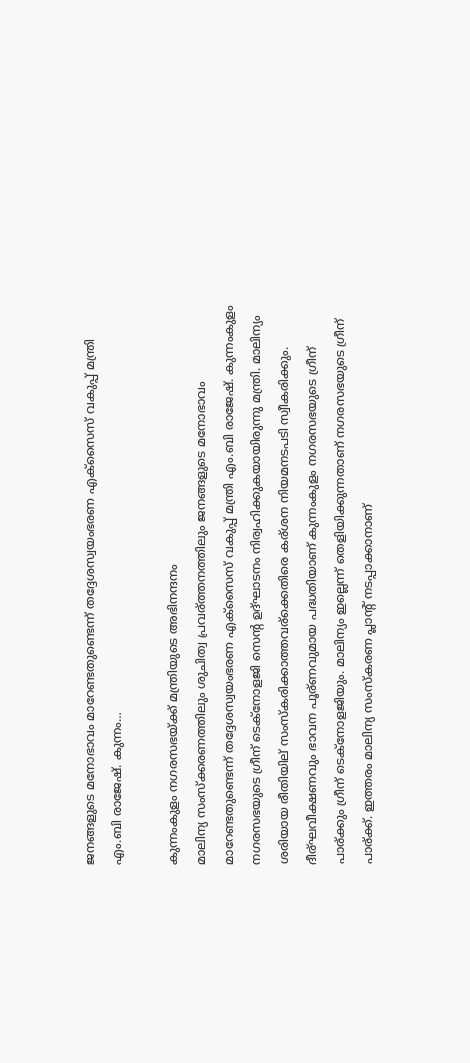ജനങ്ങളുടെ മനോഭാവം മാറേണ്ടതുണ്ടെന്ന് തദ്ദേശസ്വയംഭരണ എക്സൈസ് വകുപ്പ് മന്ത്രി എം.ബി രാജേഷ്. കുന്നം…

കുന്നംകുളം നഗരസഭയ്ക്ക് മന്ത്രിയുടെ അഭിനന്ദനം
മാലിന്യ സംസ്ക്കരണത്തിലും ശുചിത്വ പ്രവര്ത്തനത്തിലും ജനങ്ങളുടെ മനോഭാവം മാറേണ്ടതുണ്ടെന്ന് തദ്ദേശസ്വയംഭരണ എക്സൈസ് വകുപ്പ് മന്ത്രി എം.ബി രാജേഷ്. കുന്നംകുളം നഗരസഭയുടെ ഗ്രീന് ടെക്നോളജി സെന്റ ഉദ്ഘാടനം നിര്വഹിക്കുകയായിരുന്നു മന്ത്രി. മാലിന്യം ശരിയായ രീതിയില് സംസ്കരിക്കാത്തവര്ക്കെതിരെ കര്ശന നിയമനടപടി സ്വീകരിക്കും.
ദീര്ഘവീക്ഷണവും ഭാവന പൂര്ണവുമായ പദ്ധതിയാണ് കുന്നംകുളം നഗരസഭയുടെ ഗ്രീന് പാര്ക്കും ഗ്രീന് ടെക്നോളജിയും. മാലിന്യം ഇല്ലെന്ന് തെളിയിക്കുന്നതാണ് നഗരസഭയുടെ ഗ്രീന് പാര്ക്ക്. ഇത്തരം മാലിന്യ സംസ്കരണ പ്ലാന്റ് നടപ്പാക്കാനാണ്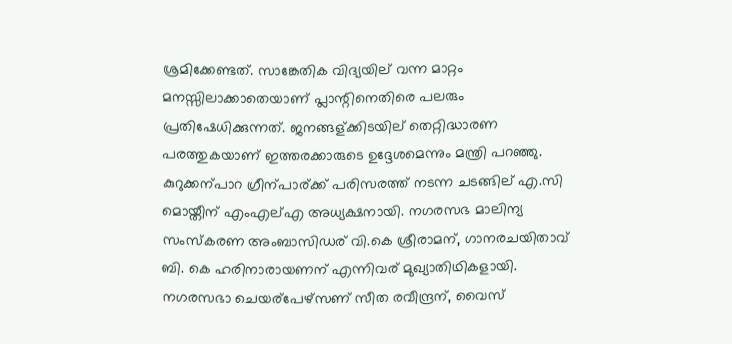ശ്രമിക്കേണ്ടത്. സാങ്കേതിക വിദ്യയില് വന്ന മാറ്റം മനസ്സിലാക്കാതെയാണ് പ്ലാന്റിനെതിരെ പലരും പ്രതിഷേധിക്കുന്നത്. ജനങ്ങള്ക്കിടയില് തെറ്റിദ്ധാരണ പരത്തുകയാണ് ഇത്തരക്കാരുടെ ഉദ്ദേശമെന്നും മന്ത്രി പറഞ്ഞു.
കുറുക്കന്പാറ ഗ്രീന്പാര്ക്ക് പരിസരത്ത് നടന്ന ചടങ്ങില് എ.സി മൊയ്തീന് എംഎല്എ അധ്യക്ഷനായി. നഗരസഭ മാലിന്യ സംസ്കരണ അംബാസിഡര് വി.കെ ശ്രീരാമന്, ഗാനരചയിതാവ് ബി. കെ ഹരിനാരായണന് എന്നിവര് മുഖ്യാതിഥികളായി.
നഗരസഭാ ചെയര്പേഴ്സണ് സീത രവീന്ദ്രന്, വൈസ്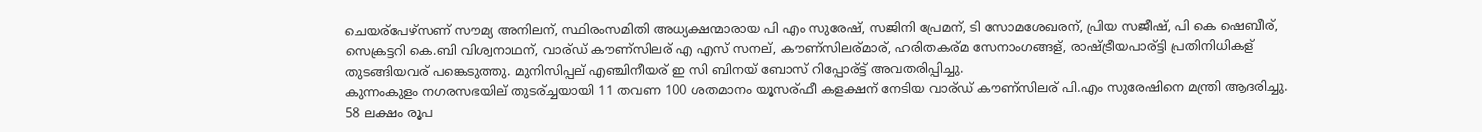ചെയര്പേഴ്സണ് സൗമ്യ അനിലന്, സ്ഥിരംസമിതി അധ്യക്ഷന്മാരായ പി എം സുരേഷ്, സജിനി പ്രേമന്, ടി സോമശേഖരന്, പ്രിയ സജീഷ്, പി കെ ഷെബീര്, സെക്രട്ടറി കെ.ബി വിശ്വനാഥന്, വാര്ഡ് കൗണ്സിലര് എ എസ് സനല്, കൗണ്സിലര്മാര്, ഹരിതകര്മ സേനാംഗങ്ങള്, രാഷ്ട്രീയപാര്ട്ടി പ്രതിനിധികള് തുടങ്ങിയവര് പങ്കെടുത്തു. മുനിസിപ്പല് എഞ്ചിനീയര് ഇ സി ബിനയ് ബോസ് റിപ്പോര്ട്ട് അവതരിപ്പിച്ചു.
കുന്നംകുളം നഗരസഭയില് തുടര്ച്ചയായി 11 തവണ 100 ശതമാനം യൂസര്ഫീ കളക്ഷന് നേടിയ വാര്ഡ് കൗണ്സിലര് പി.എം സുരേഷിനെ മന്ത്രി ആദരിച്ചു.
58 ലക്ഷം രൂപ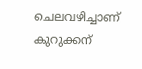ചെലവഴിച്ചാണ് കുറുക്കന്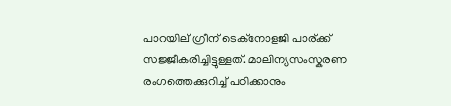പാറയില് ഗ്രീന് ടെക്നോളജി പാര്ക്ക് സജ്ജീകരിച്ചിട്ടുള്ളത്. മാലിന്യസംസ്കരണ രംഗത്തെക്കുറിച്ച് പഠിക്കാനും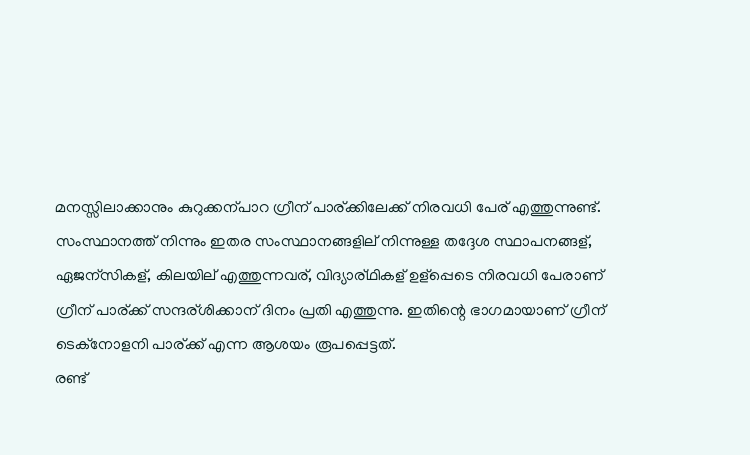മനസ്സിലാക്കാനും കുറുക്കന്പാറ ഗ്രീന് പാര്ക്കിലേക്ക് നിരവധി പേര് എത്തുന്നുണ്ട്. സംസ്ഥാനത്ത് നിന്നും ഇതര സംസ്ഥാനങ്ങളില് നിന്നുള്ള തദ്ദേശ സ്ഥാപനങ്ങള്, ഏജന്സികള്, കിലയില് എത്തുന്നവര്, വിദ്യാര്ഥികള് ഉള്പ്പെടെ നിരവധി പേരാണ് ഗ്രീന് പാര്ക്ക് സന്ദര്ശിക്കാന് ദിനം പ്രതി എത്തുന്നു. ഇതിന്റെ ഭാഗമായാണ് ഗ്രീന് ടെക്നോളനി പാര്ക്ക് എന്ന ആശയം രൂപപ്പെട്ടത്.
രണ്ട്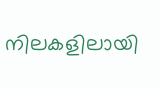നിലകളിലായി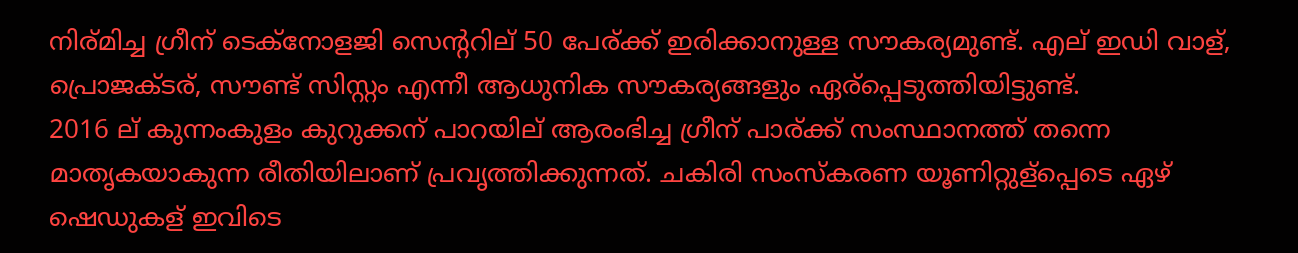നിര്മിച്ച ഗ്രീന് ടെക്നോളജി സെന്ററില് 50 പേര്ക്ക് ഇരിക്കാനുള്ള സൗകര്യമുണ്ട്. എല് ഇഡി വാള്, പ്രൊജക്ടര്, സൗണ്ട് സിസ്റ്റം എന്നീ ആധുനിക സൗകര്യങ്ങളും ഏര്പ്പെടുത്തിയിട്ടുണ്ട്.
2016 ല് കുന്നംകുളം കുറുക്കന് പാറയില് ആരംഭിച്ച ഗ്രീന് പാര്ക്ക് സംസ്ഥാനത്ത് തന്നെ മാതൃകയാകുന്ന രീതിയിലാണ് പ്രവൃത്തിക്കുന്നത്. ചകിരി സംസ്കരണ യൂണിറ്റുള്പ്പെടെ ഏഴ് ഷെഡുകള് ഇവിടെ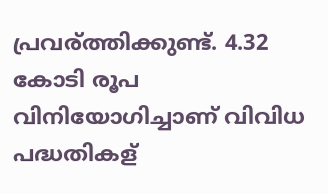പ്രവര്ത്തിക്കുണ്ട്. 4.32 കോടി രൂപ വിനിയോഗിച്ചാണ് വിവിധ പദ്ധതികള്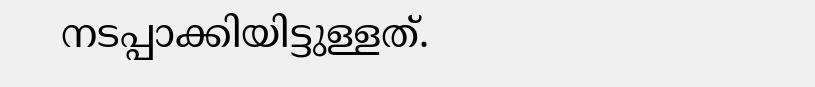നടപ്പാക്കിയിട്ടുള്ളത്.